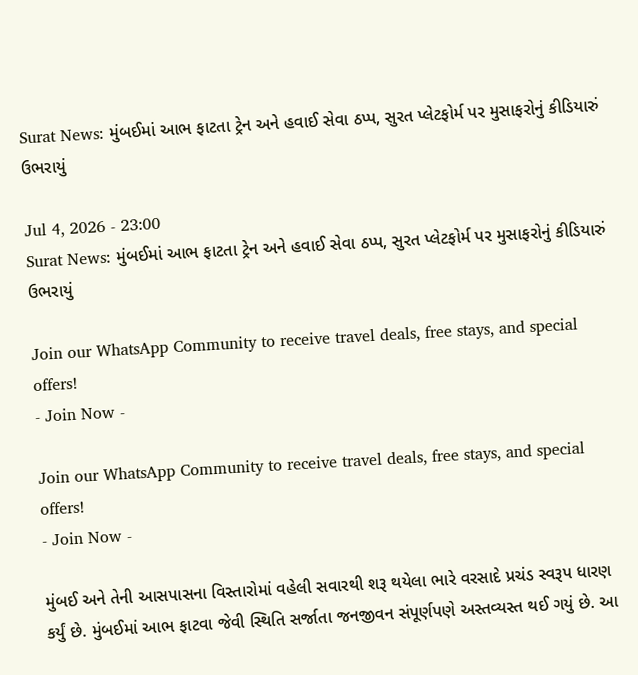Surat News: મુંબઈમાં આભ ફાટતા ટ્રેન અને હવાઈ સેવા ઠપ્પ, સુરત પ્લેટફોર્મ પર મુસાફરોનું કીડિયારું ઉભરાયું

Jul 4, 2026 - 23:00
Surat News: મુંબઈમાં આભ ફાટતા ટ્રેન અને હવાઈ સેવા ઠપ્પ, સુરત પ્લેટફોર્મ પર મુસાફરોનું કીડિયારું ઉભરાયું

Join our WhatsApp Community to receive travel deals, free stays, and special offers!
- Join Now -

Join our WhatsApp Community to receive travel deals, free stays, and special offers!
- Join Now -

મુંબઈ અને તેની આસપાસના વિસ્તારોમાં વહેલી સવારથી શરૂ થયેલા ભારે વરસાદે પ્રચંડ સ્વરૂપ ધારણ કર્યું છે. મુંબઈમાં આભ ફાટવા જેવી સ્થિતિ સર્જાતા જનજીવન સંપૂર્ણપણે અસ્તવ્યસ્ત થઈ ગયું છે. આ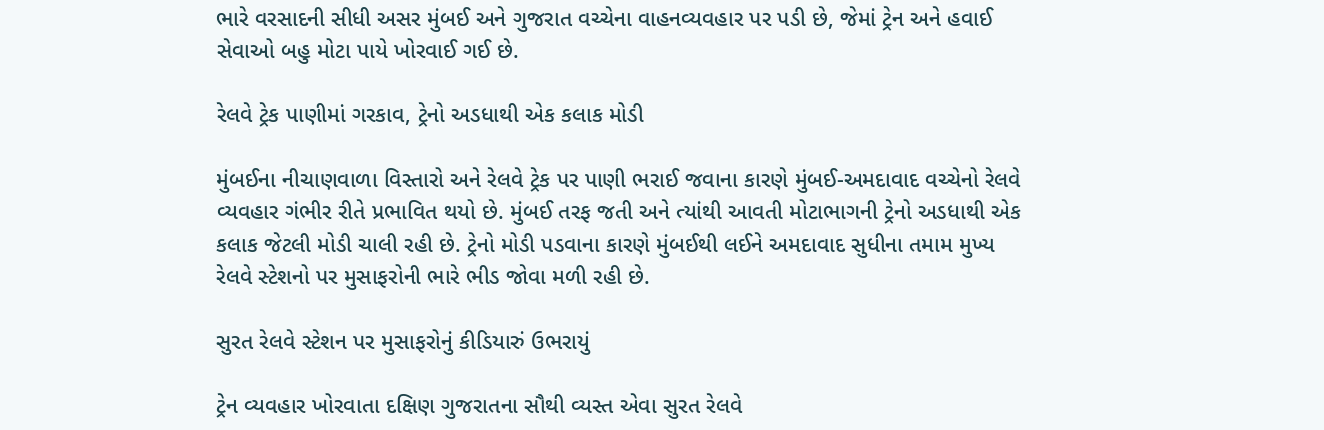ભારે વરસાદની સીધી અસર મુંબઈ અને ગુજરાત વચ્ચેના વાહનવ્યવહાર પર પડી છે, જેમાં ટ્રેન અને હવાઈ સેવાઓ બહુ મોટા પાયે ખોરવાઈ ગઈ છે.

રેલવે ટ્રેક પાણીમાં ગરકાવ, ટ્રેનો અડધાથી એક કલાક મોડી

મુંબઈના નીચાણવાળા વિસ્તારો અને રેલવે ટ્રેક પર પાણી ભરાઈ જવાના કારણે મુંબઈ-અમદાવાદ વચ્ચેનો રેલવે વ્યવહાર ગંભીર રીતે પ્રભાવિત થયો છે. મુંબઈ તરફ જતી અને ત્યાંથી આવતી મોટાભાગની ટ્રેનો અડધાથી એક કલાક જેટલી મોડી ચાલી રહી છે. ટ્રેનો મોડી પડવાના કારણે મુંબઈથી લઈને અમદાવાદ સુધીના તમામ મુખ્ય રેલવે સ્ટેશનો પર મુસાફરોની ભારે ભીડ જોવા મળી રહી છે.

સુરત રેલવે સ્ટેશન પર મુસાફરોનું કીડિયારું ઉભરાયું

ટ્રેન વ્યવહાર ખોરવાતા દક્ષિણ ગુજરાતના સૌથી વ્યસ્ત એવા સુરત રેલવે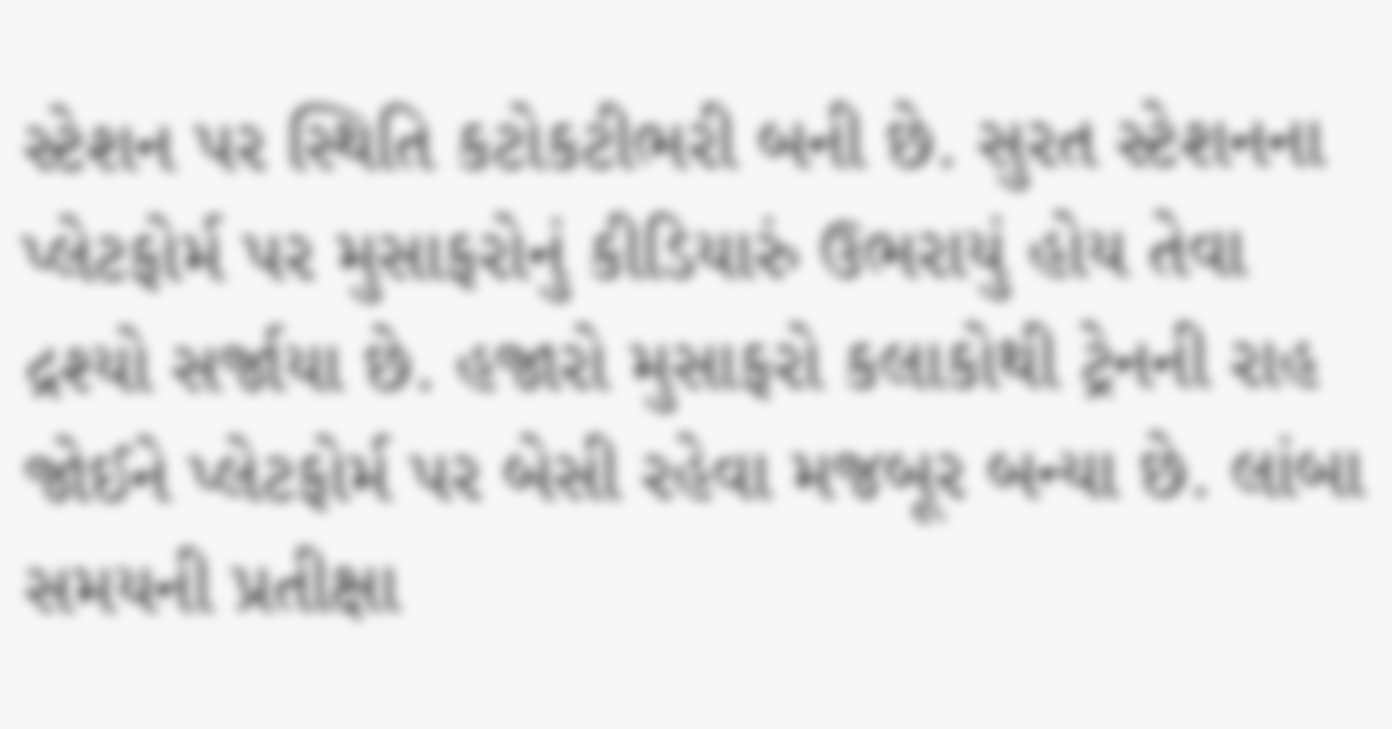સ્ટેશન પર સ્થિતિ કટોકટીભરી બની છે. સુરત સ્ટેશનના પ્લેટફોર્મ પર મુસાફરોનું કીડિયારું ઉભરાયું હોય તેવા દ્રશ્યો સર્જાયા છે. હજારો મુસાફરો કલાકોથી ટ્રેનની રાહ જોઈને પ્લેટફોર્મ પર બેસી રહેવા મજબૂર બન્યા છે. લાંબા સમયની પ્રતીક્ષા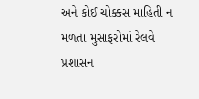અને કોઈ ચોક્કસ માહિતી ન મળતા મુસાફરોમાં રેલવે પ્રશાસન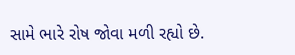સામે ભારે રોષ જોવા મળી રહ્યો છે.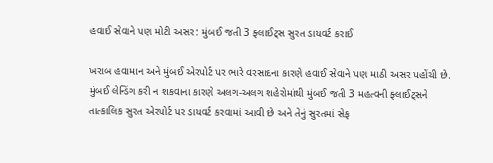હવાઈ સેવાને પણ મોટી અસર: મુંબઈ જતી 3 ફ્લાઈટ્સ સુરત ડાયવર્ટ કરાઈ

ખરાબ હવામાન અને મુંબઈ એરપોર્ટ પર ભારે વરસાદના કારણે હવાઈ સેવાને પણ માઠી અસર પહોંચી છે. મુંબઈ લેન્ડિંગ કરી ન શકવાના કારણે અલગ-અલગ શહેરોમાંથી મુંબઈ જતી 3 મહત્વની ફ્લાઈટ્સને તાત્કાલિક સુરત એરપોર્ટ પર ડાયવર્ટ કરવામાં આવી છે અને તેનું સુરતમાં સેફ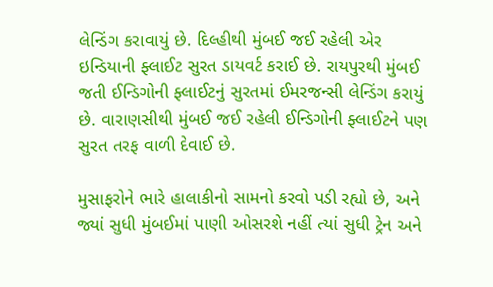લેન્ડિંગ કરાવાયું છે. દિલ્હીથી મુંબઈ જઈ રહેલી એર ઇન્ડિયાની ફ્લાઈટ સુરત ડાયવર્ટ કરાઈ છે. રાયપુરથી મુંબઈ જતી ઈન્ડિગોની ફ્લાઈટનું સુરતમાં ઈમરજન્સી લેન્ડિંગ કરાયું છે. વારાણસીથી મુંબઈ જઈ રહેલી ઈન્ડિગોની ફ્લાઈટને પણ સુરત તરફ વાળી દેવાઈ છે.

મુસાફરોને ભારે હાલાકીનો સામનો કરવો પડી રહ્યો છે, અને જ્યાં સુધી મુંબઈમાં પાણી ઓસરશે નહીં ત્યાં સુધી ટ્રેન અને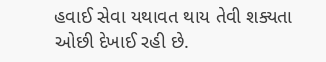હવાઈ સેવા યથાવત થાય તેવી શક્યતા ઓછી દેખાઈ રહી છે.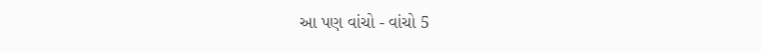આ પણ વાંચો - વાંચો 5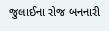જુલાઈના રોજ બનનારી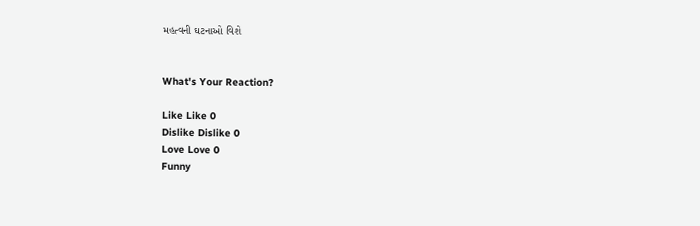મહત્વની ઘટનાઓ વિશે


What's Your Reaction?

Like Like 0
Dislike Dislike 0
Love Love 0
Funny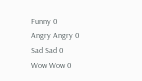Funny 0
Angry Angry 0
Sad Sad 0
Wow Wow 0